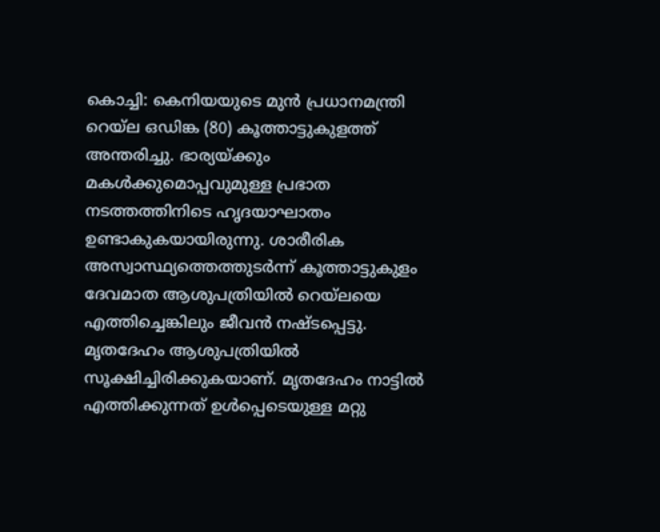കൊച്ചി: കെനിയയുടെ മുൻ പ്രധാനമന്ത്രി റെയ്ല ഒഡിങ്ക (80) കൂത്താട്ടുകുളത്ത് അന്തരിച്ചു. ഭാര്യയ്ക്കും മകൾക്കുമൊപ്പവുമുള്ള പ്രഭാത നടത്തത്തിനിടെ ഹൃദയാഘാതം ഉണ്ടാകുകയായിരുന്നു. ശാരീരിക അസ്വാസ്ഥ്യത്തെത്തുടർന്ന് കൂത്താട്ടുകുളം ദേവമാത ആശുപത്രിയിൽ റെയ്ലയെ എത്തിച്ചെങ്കിലും ജീവൻ നഷ്ടപ്പെട്ടു. മൃതദേഹം ആശുപത്രിയിൽ സൂക്ഷിച്ചിരിക്കുകയാണ്. മൃതദേഹം നാട്ടിൽ എത്തിക്കുന്നത് ഉൾപ്പെടെയുള്ള മറ്റു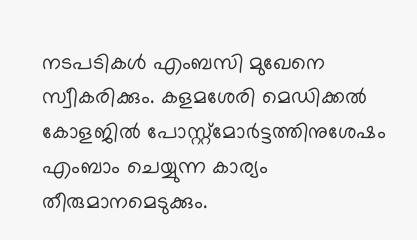നടപടികൾ എംബസി മുഖേനെ സ്വീകരിക്കും. കളമശേരി മെഡിക്കൽ കോളജിൽ പോസ്റ്റ്മോർട്ടത്തിനുശേഷം എംബാം ചെയ്യുന്ന കാര്യം തീരുമാനമെടുക്കും.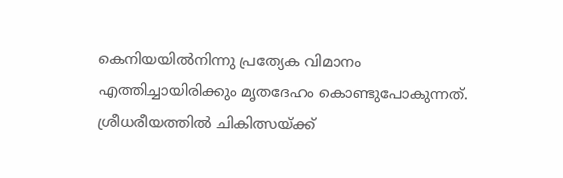കെനിയയിൽനിന്നു പ്രത്യേക വിമാനം എത്തിച്ചായിരിക്കും മൃതദേഹം കൊണ്ടുപോകുന്നത്.
ശ്രീധരീയത്തിൽ ചികിത്സയ്ക്ക്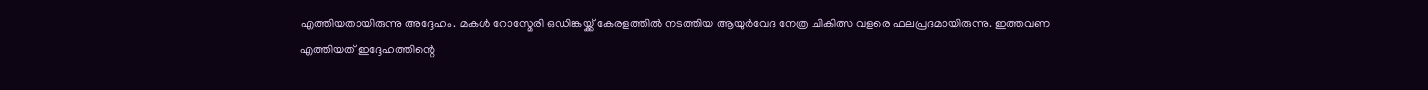എത്തിയതായിരുന്നു അദ്ദേഹം. മകൾ റോസ്മേരി ഒഡിങ്കയ്ക്ക് കേരളത്തിൽ നടത്തിയ ആയുർവേദ നേത്ര ചികിത്സ വളരെ ഫലപ്രദമായിരുന്നു. ഇത്തവണ എത്തിയത് ഇദ്ദേഹത്തിന്റെ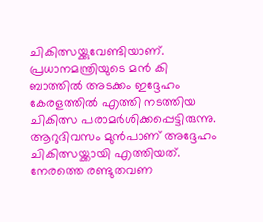ചികിത്സയ്ക്കുവേണ്ടിയാണ്. പ്രധാനമന്ത്രിയുടെ മൻ കി ബാത്തിൽ അടക്കം ഇദ്ദേഹം കേരളത്തിൽ എത്തി നടത്തിയ ചികിത്സ പരാമർശിക്കപ്പെട്ടിരുന്നു. ആറുദിവസം മുൻപാണ് അദ്ദേഹം ചികിത്സയ്ക്കായി എത്തിയത്. നേരത്തെ രണ്ടുതവണ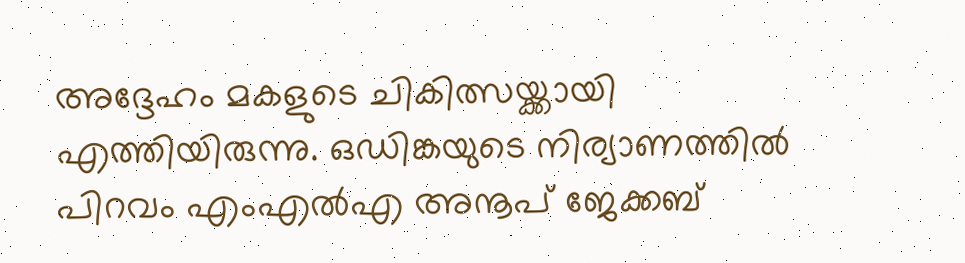അദ്ദേഹം മകളുടെ ചികിത്സയ്ക്കായി എത്തിയിരുന്നു. ഒഡിങ്കയുടെ നിര്യാണത്തിൽ പിറവം എംഎൽഎ അനൂപ് ജേക്കബ്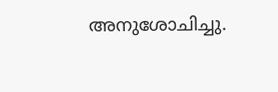അനുശോചിച്ചു.